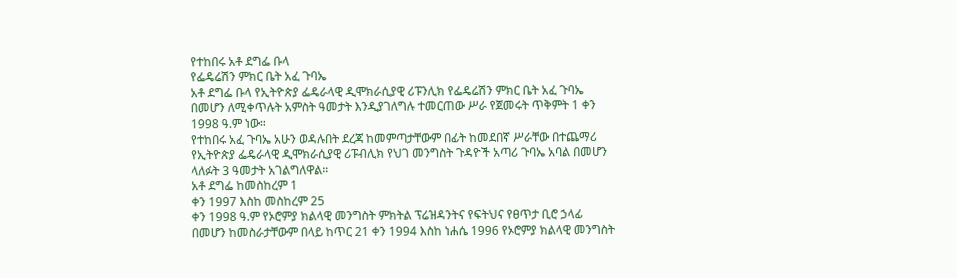የተከበሩ አቶ ደግፌ ቡላ
የፌዴሬሽን ምክር ቤት አፈ ጉባኤ
አቶ ደግፌ ቡላ የኢትዮጵያ ፌዴራላዊ ዲሞክራሲያዊ ሪፑንሊክ የፌዴሬሽን ምክር ቤት አፈ ጉባኤ በመሆን ለሚቀጥሉት አምስት ዓመታት እንዲያገለግሉ ተመርጠው ሥራ የጀመሩት ጥቅምት 1 ቀን 1998 ዓ.ም ነው።
የተከበሩ አፈ ጉባኤ አሁን ወዳሉበት ደረጃ ከመምጣታቸውም በፊት ከመደበኛ ሥራቸው በተጨማሪ
የኢትዮጵያ ፌዴራላዊ ዲሞክራሲያዊ ሪፑብሊክ የህገ መንግስት ጉዳዮች አጣሪ ጉባኤ አባል በመሆን ላለፉት 3 ዓመታት አገልግለዋል።
አቶ ደግፌ ከመስከረም 1
ቀን 1997 እስከ መስከረም 25
ቀን 1998 ዓ.ም የኦሮምያ ክልላዊ መንግስት ምክትል ፕሬዝዳንትና የፍትህና የፀጥታ ቢሮ ኃላፊ በመሆን ከመስራታቸውም በላይ ከጥር 21 ቀን 1994 እስከ ነሐሴ 1996 የኦሮምያ ክልላዊ መንግስት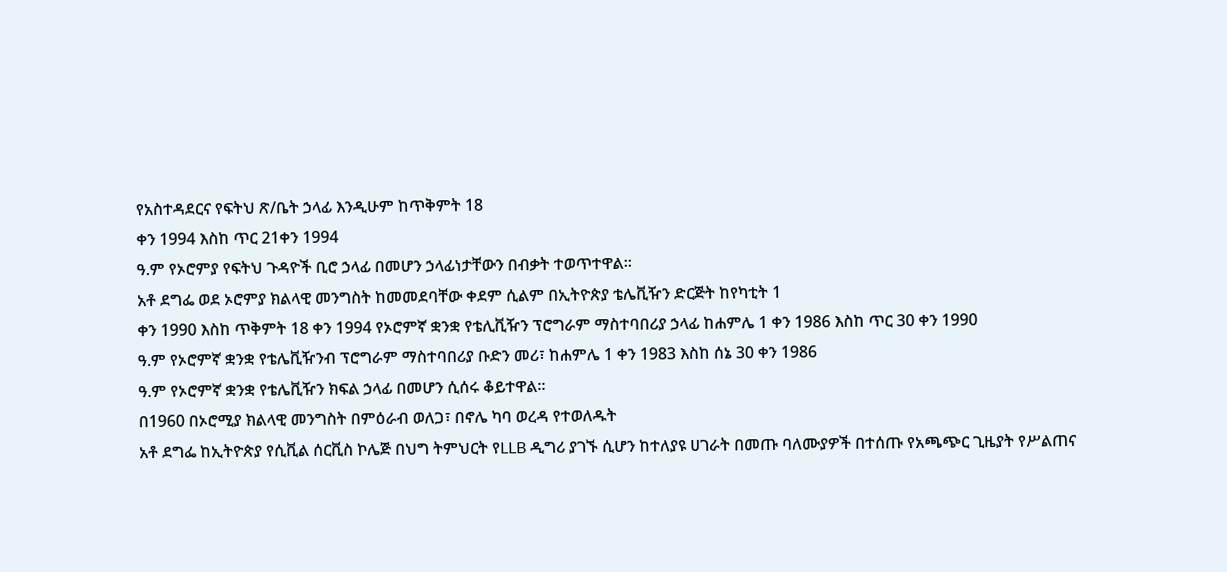የአስተዳደርና የፍትህ ጽ/ቤት ኃላፊ እንዲሁም ከጥቅምት 18
ቀን 1994 እስከ ጥር 21ቀን 1994
ዓ.ም የኦሮምያ የፍትህ ጉዳዮች ቢሮ ኃላፊ በመሆን ኃላፊነታቸውን በብቃት ተወጥተዋል።
አቶ ደግፌ ወደ ኦሮምያ ክልላዊ መንግስት ከመመደባቸው ቀደም ሲልም በኢትዮጵያ ቴሌቪዥን ድርጅት ከየካቲት 1
ቀን 1990 እስከ ጥቅምት 18 ቀን 1994 የኦሮምኛ ቋንቋ የቴሊቪዥን ፕሮግራም ማስተባበሪያ ኃላፊ ከሐምሌ 1 ቀን 1986 እስከ ጥር 30 ቀን 1990
ዓ.ም የኦሮምኛ ቋንቋ የቴሌቪዥንብ ፕሮግራም ማስተባበሪያ ቡድን መሪ፣ ከሐምሌ 1 ቀን 1983 እስከ ሰኔ 30 ቀን 1986
ዓ.ም የኦሮምኛ ቋንቋ የቴሌቪዥን ክፍል ኃላፊ በመሆን ሲሰሩ ቆይተዋል።
በ1960 በኦሮሚያ ክልላዊ መንግስት በምዕራብ ወለጋ፣ በኖሌ ካባ ወረዳ የተወለዱት
አቶ ደግፌ ከኢትዮጵያ የሲቪል ሰርቪስ ኮሌጅ በህግ ትምህርት የLLB ዲግሪ ያገኙ ሲሆን ከተለያዩ ሀገራት በመጡ ባለሙያዎች በተሰጡ የአጫጭር ጊዜያት የሥልጠና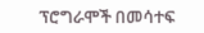ፕሮግራሞች በመሳተፍ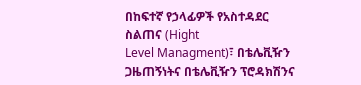በከፍተኛ የኃላፊዎች የአስተዳደር ስልጠና (Hight
Level Managment)፣ በቴሌቪዥን ጋዜጠኝነትና በቴሌቪዥን ፕሮዳክሽንና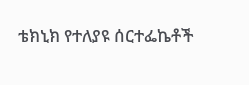ቴክኒክ የተለያዩ ሰርተፌኬቶች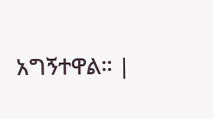አግኝተዋል። |